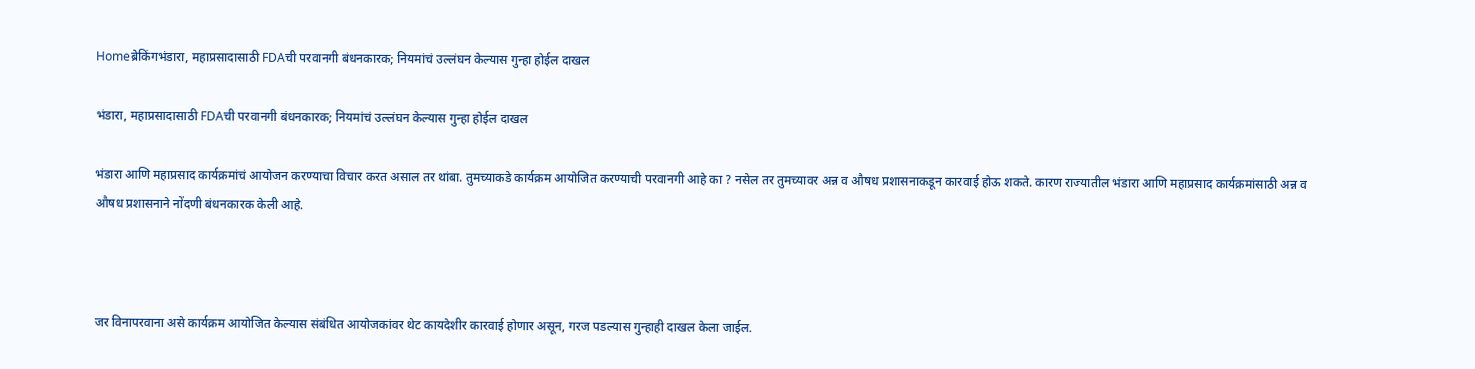Homeब्रेकिंगभंडारा, महाप्रसादासाठी FDAची परवानगी बंधनकारक; नियमांचं उल्लंघन केल्यास गुन्हा होईल दाखल

भंडारा, महाप्रसादासाठी FDAची परवानगी बंधनकारक; नियमांचं उल्लंघन केल्यास गुन्हा होईल दाखल

भंडारा आणि महाप्रसाद कार्यक्रमांचं आयोजन करण्याचा विचार करत असाल तर थांबा. तुमच्याकडे कार्यक्रम आयोजित करण्याची परवानगी आहे का ? नसेल तर तुमच्यावर अन्न व औषध प्रशासनाकडून कारवाई होऊ शकते. कारण राज्यातील भंडारा आणि महाप्रसाद कार्यक्रमांसाठी अन्न व औषध प्रशासनाने नोंदणी बंधनकारक केली आहे.



जर विनापरवाना असे कार्यक्रम आयोजित केल्यास संबंधित आयोजकांवर थेट कायदेशीर कारवाई होणार असून, गरज पडल्यास गुन्हाही दाखल केला जाईल.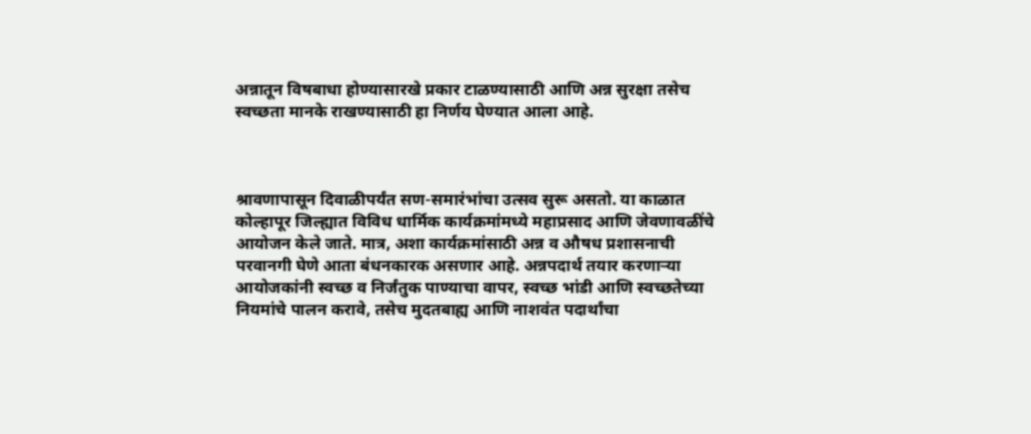अन्नातून विषबाधा होण्यासारखे प्रकार टाळण्यासाठी आणि अन्न सुरक्षा तसेच स्वच्छता मानके राखण्यासाठी हा निर्णय घेण्यात आला आहे.



श्रावणापासून दिवाळीपर्यंत सण-समारंभांचा उत्सव सुरू असतो. या काळात कोल्हापूर जिल्ह्यात विविध धार्मिक कार्यक्रमांमध्ये महाप्रसाद आणि जेवणावळींचे आयोजन केले जाते. मात्र, अशा कार्यक्रमांसाठी अन्न व औषध प्रशासनाची परवानगी घेणे आता बंधनकारक असणार आहे. अन्नपदार्थ तयार करणाऱ्या आयोजकांनी स्वच्छ व निर्जंतुक पाण्याचा वापर, स्वच्छ भांडी आणि स्वच्छतेच्या नियमांचे पालन करावे, तसेच मुदतबाह्य आणि नाशवंत पदार्थांचा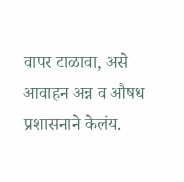वापर टाळावा, असे आवाहन अन्न व औषध प्रशासनाने केलंय.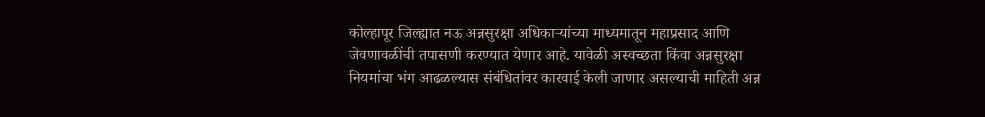कोल्हापूर जिल्ह्यात नऊ अन्नसुरक्षा अधिकाऱ्यांच्या माध्यमातून महाप्रसाद आणि जेवणावळींची तपासणी करण्यात येणार आहे. यावेळी अस्वच्छता किंवा अन्नसुरक्षा नियमांचा भंग आढळल्यास संबंधितांवर कारवाई केली जाणार असल्याची माहिती अन्न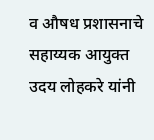व औषध प्रशासनाचे सहाय्यक आयुक्त उदय लोहकरे यांनी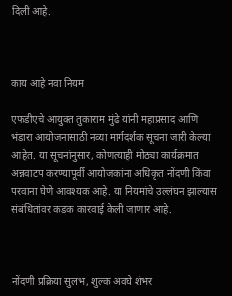दिली आहे.



काय आहे नवा नियम

एफडीएचे आयुक्त तुकाराम मुंढे यांनी महाप्रसाद आणि भंडारा आयोजनासाठी नव्या मार्गदर्शक सूचना जारी केल्या आहेत. या सूचनांनुसार, कोणत्याही मोठ्या कार्यक्रमात अन्नवाटप करण्यापूर्वी आयोजकांना अधिकृत नोंदणी किंवा परवाना घेणे आवश्यक आहे. या नियमांचे उल्लंघन झाल्यास संबंधितांवर कडक कारवाई केली जाणार आहे.



नोंदणी प्रक्रिया सुलभ, शुल्क अवघे शंभर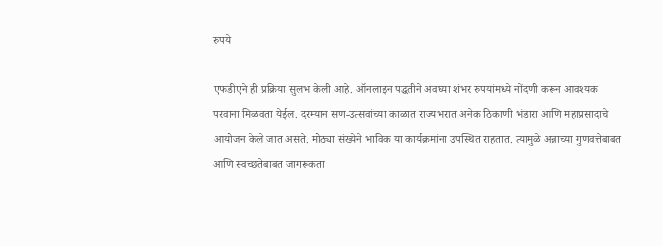रुपये

एफडीएने ही प्रक्रिया सुलभ केली आहे. ऑनलाइन पद्धतीने अवघ्या शंभर रुपयांमध्ये नोंदणी करून आवश्यक परवाना मिळवता येईल. दरम्यान सण-उत्सवांच्या काळात राज्यभरात अनेक ठिकाणी भंडारा आणि महाप्रसादाचे आयोजन केले जात असते. मोठ्या संख्येने भाविक या कार्यक्रमांना उपस्थित राहतात. त्यामुळे अन्नाच्या गुणवत्तेबाबत आणि स्वच्छतेबाबत जागरूकता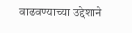वाढवण्याच्या उद्देशाने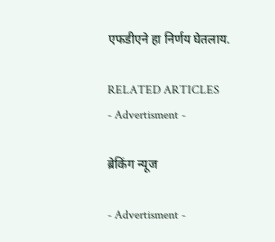एफडीएने हा निर्णय घेतलाय.

RELATED ARTICLES
- Advertisment -

ब्रेकिंग न्यूज

- Advertisment -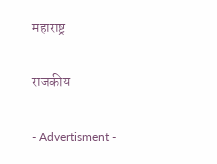महाराष्ट्र

राजकीय

- Advertisment -